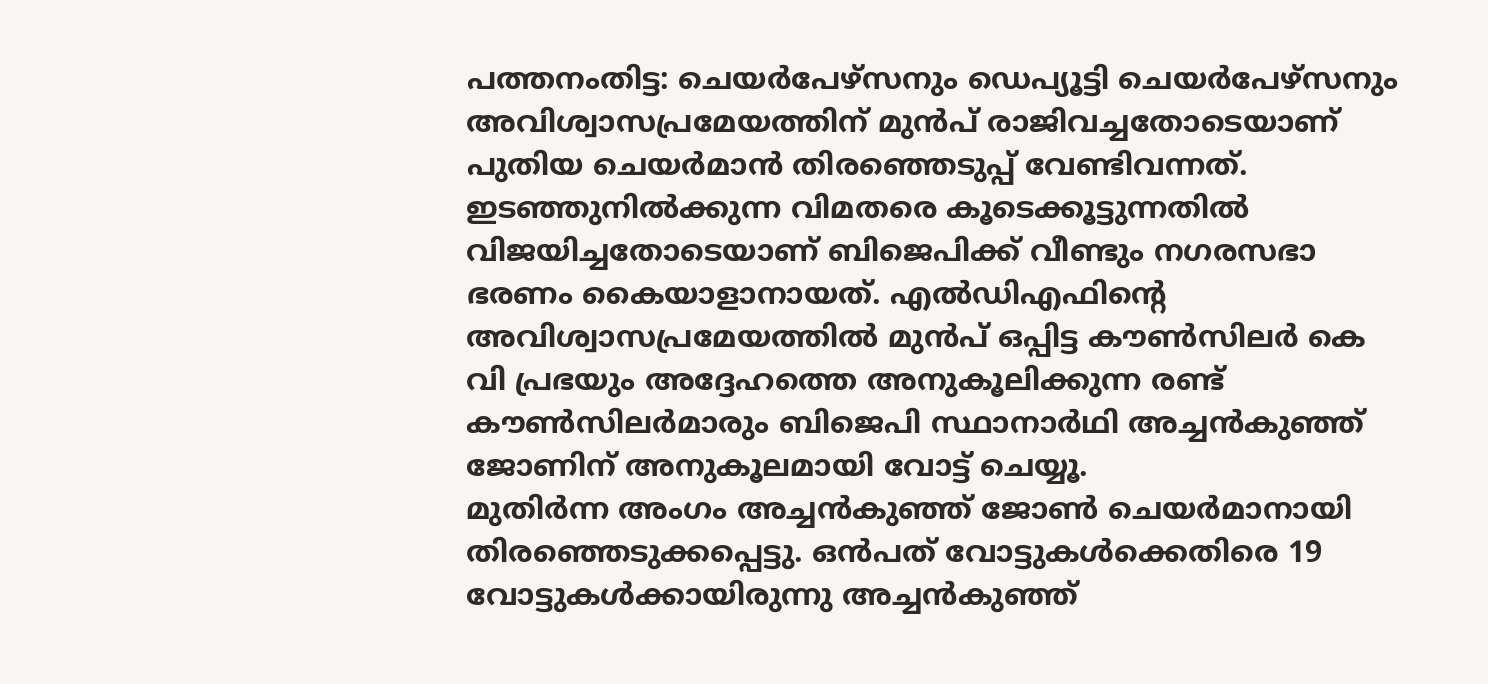പത്തനംതിട്ട: ചെയർപേഴ്സനും ഡെപ്യൂട്ടി ചെയർപേഴ്സനും അവിശ്വാസപ്രമേയത്തിന് മുൻപ് രാജിവച്ചതോടെയാണ് പുതിയ ചെയർമാൻ തിരഞ്ഞെടുപ്പ് വേണ്ടിവന്നത്. ഇടഞ്ഞുനിൽക്കുന്ന വിമതരെ കൂടെക്കൂട്ടുന്നതിൽ വിജയിച്ചതോടെയാണ് ബിജെപിക്ക് വീണ്ടും നഗരസഭാ ഭരണം കൈയാളാനായത്. എൽഡിഎഫിന്റെ അവിശ്വാസപ്രമേയത്തിൽ മുൻപ് ഒപ്പിട്ട കൗൺസിലർ കെ വി പ്രഭയും അദ്ദേഹത്തെ അനുകൂലിക്കുന്ന രണ്ട് കൗൺസിലർമാരും ബിജെപി സ്ഥാനാർഥി അച്ചൻകുഞ്ഞ് ജോണിന് അനുകൂലമായി വോട്ട് ചെയ്യൂ.
മുതിർന്ന അംഗം അച്ചൻകുഞ്ഞ് ജോൺ ചെയർമാനായി തിരഞ്ഞെടുക്കപ്പെട്ടു. ഒൻപത് വോട്ടുകൾക്കെതിരെ 19 വോട്ടുകൾക്കായിരുന്നു അച്ചൻകുഞ്ഞ്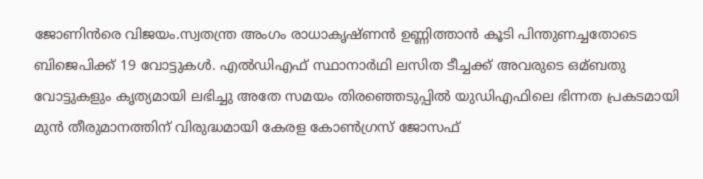ജോണിൻരെ വിജയം.സ്വതന്ത്ര അംഗം രാധാകൃഷ്ണൻ ഉണ്ണിത്താൻ കൂടി പിന്തുണച്ചതോടെ ബിജെപിക്ക് 19 വോട്ടുകൾ. എൽഡിഎഫ് സ്ഥാനാർഥി ലസിത ടീച്ചക്ക് അവരുടെ ഒമ്ബതു വോട്ടുകളും കൃത്യമായി ലഭിച്ചു അതേ സമയം തിരഞ്ഞെടുപ്പിൽ യുഡിഎഫിലെ ഭിന്നത പ്രകടമായി മുൻ തീരുമാനത്തിന് വിരുദ്ധമായി കേരള കോൺഗ്രസ് ജോസഫ്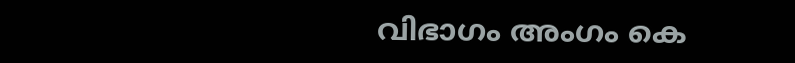വിഭാഗം അംഗം കെ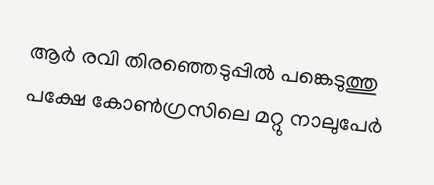ആർ രവി തിരഞ്ഞെടുപ്പിൽ പങ്കെടുത്തു പക്ഷേ കോൺഗ്രസിലെ മറ്റു നാലുപേർ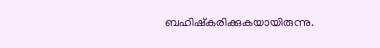ബഹിഷ്കരിക്കുകയായിരുന്നു.